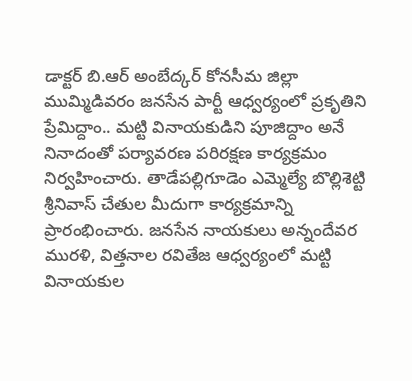డాక్టర్ బి.ఆర్ అంబేద్కర్ కోనసీమ జిల్లా ముమ్మిడివరం జనసేన పార్టీ ఆధ్వర్యంలో ప్రకృతిని ప్రేమిద్దాం.. మట్టి వినాయకుడిని పూజిద్దాం అనే నినాదంతో పర్యావరణ పరిరక్షణ కార్యక్రమం నిర్వహించారు. తాడేపల్లిగూడెం ఎమ్మెల్యే బొల్లిశెట్టి శ్రీనివాస్ చేతుల మీదుగా కార్యక్రమాన్ని ప్రారంభించారు. జనసేన నాయకులు అన్నందేవర మురళి, విత్తనాల రవితేజ ఆధ్వర్యంలో మట్టి వినాయకుల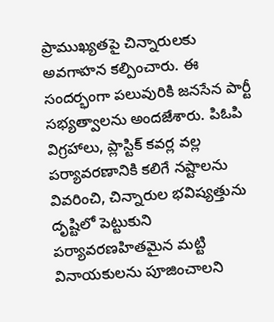ప్రాముఖ్యతపై చిన్నారులకు అవగాహన కల్పించారు. ఈ సందర్భంగా పలువురికి జనసేన పార్టీ సభ్యత్వాలను అందజేశారు. పిఓపి విగ్రహాలు, ప్లాస్టిక్ కవర్ల వల్ల పర్యావరణానికి కలిగే నష్టాలను వివరించి, చిన్నారుల భవిష్యత్తును దృష్టిలో పెట్టుకుని పర్యావరణహితమైన మట్టి వినాయకులను పూజించాలని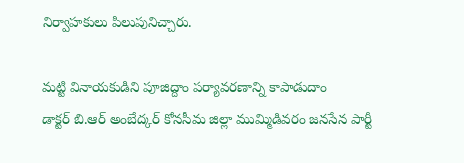నిర్వాహకులు పిలుపునిచ్చారు.

మట్టి వినాయకుడిని పూజిద్దాం పర్యావరణాన్ని కాపాడుదాం
డాక్టర్ బి.ఆర్ అంబేద్కర్ కోనసీమ జిల్లా ముమ్మిడివరం జనసేన పార్టీ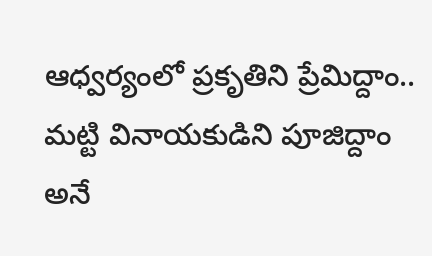ఆధ్వర్యంలో ప్రకృతిని ప్రేమిద్దాం.. మట్టి వినాయకుడిని పూజిద్దాం అనే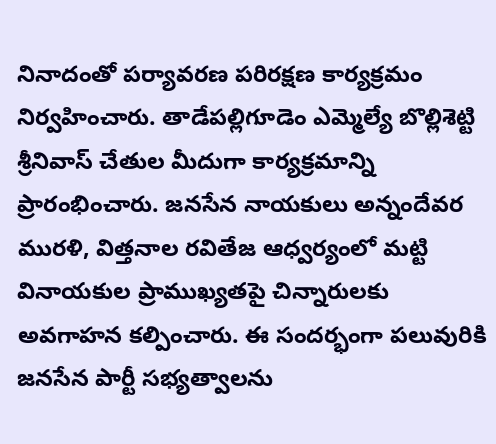నినాదంతో పర్యావరణ పరిరక్షణ కార్యక్రమం నిర్వహించారు. తాడేపల్లిగూడెం ఎమ్మెల్యే బొల్లిశెట్టి శ్రీనివాస్ చేతుల మీదుగా కార్యక్రమాన్ని ప్రారంభించారు. జనసేన నాయకులు అన్నందేవర మురళి, విత్తనాల రవితేజ ఆధ్వర్యంలో మట్టి వినాయకుల ప్రాముఖ్యతపై చిన్నారులకు అవగాహన కల్పించారు. ఈ సందర్భంగా పలువురికి జనసేన పార్టీ సభ్యత్వాలను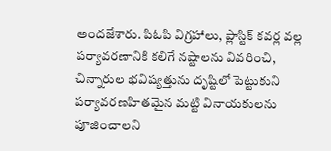అందజేశారు. పిఓపి విగ్రహాలు, ప్లాస్టిక్ కవర్ల వల్ల పర్యావరణానికి కలిగే నష్టాలను వివరించి, చిన్నారుల భవిష్యత్తును దృష్టిలో పెట్టుకుని పర్యావరణహితమైన మట్టి వినాయకులను పూజించాలని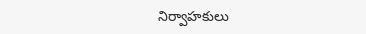నిర్వాహకులు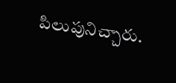పిలుపునిచ్చారు.